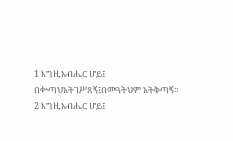1 እግዚአብሔር ሆይ፤ በቍጣህአትገሥጸኝ፤በመዓትህም አትቅጣኝ።
2 እግዚአብሔር ሆይ፤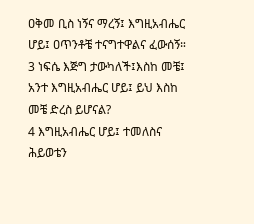ዐቅመ ቢስ ነኝና ማረኝ፤ እግዚአብሔር ሆይ፤ ዐጥንቶቼ ተናግተዋልና ፈውሰኝ።
3 ነፍሴ እጅግ ታውካለች፤እስከ መቼ፤ አንተ እግዚአብሔር ሆይ፤ ይህ እስከ መቼ ድረስ ይሆናል?
4 እግዚአብሔር ሆይ፤ ተመለስና ሕይወቴን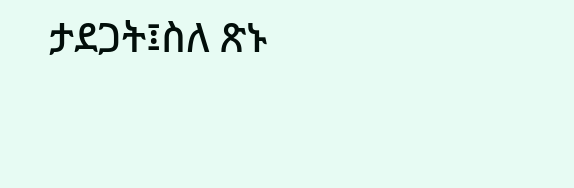ታደጋት፤ስለ ጽኑ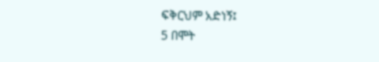ፍቅርህም አድነኝ፤
5 በሞት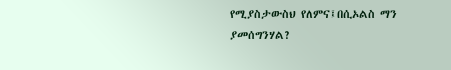የሚያስታውስህ የለምና፤በሲኦልስ ማን ያመሰግንሃል?